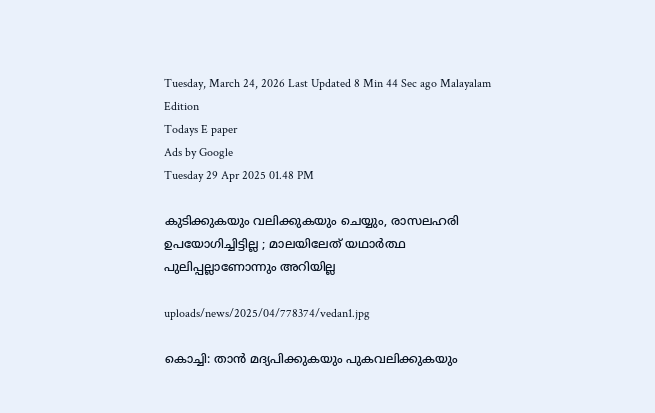Tuesday, March 24, 2026 Last Updated 8 Min 44 Sec ago Malayalam Edition
Todays E paper
Ads by Google
Tuesday 29 Apr 2025 01.48 PM

കുടിക്കുകയും വലിക്കുകയും ചെയ്യും, രാസലഹരി ഉപയോഗിച്ചിട്ടില്ല ; മാലയിലേത് യഥാര്‍ത്ഥ പുലിപ്പല്ലാണോന്നും അറിയില്ല

uploads/news/2025/04/778374/vedan1.jpg

കൊച്ചി: താന്‍ മദ്യപിക്കുകയും പുകവലിക്കുകയും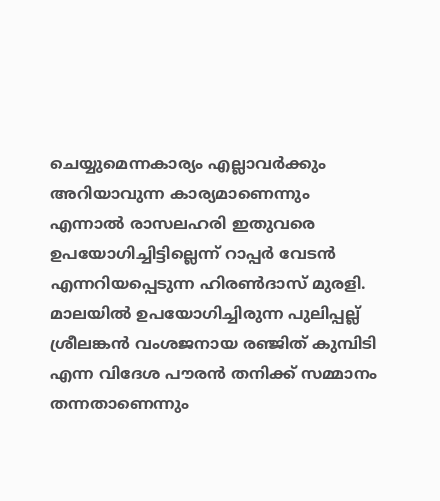ചെയ്യുമെന്നകാര്യം എല്ലാവര്‍ക്കും അറിയാവുന്ന കാര്യമാണെന്നും എന്നാല്‍ രാസലഹരി ഇതുവരെ ഉപയോഗിച്ചിട്ടില്ലെന്ന് റാപ്പര്‍ വേടന്‍ എന്നറിയപ്പെടുന്ന ഹിരണ്‍ദാസ് മുരളി. മാലയില്‍ ഉപയോഗിച്ചിരുന്ന പുലിപ്പല്ല് ശ്രീലങ്കന്‍ വംശജനായ രഞ്ജിത് കുമ്പിടി എന്ന വിദേശ പൗരന്‍ തനിക്ക് സമ്മാനം തന്നതാണെന്നും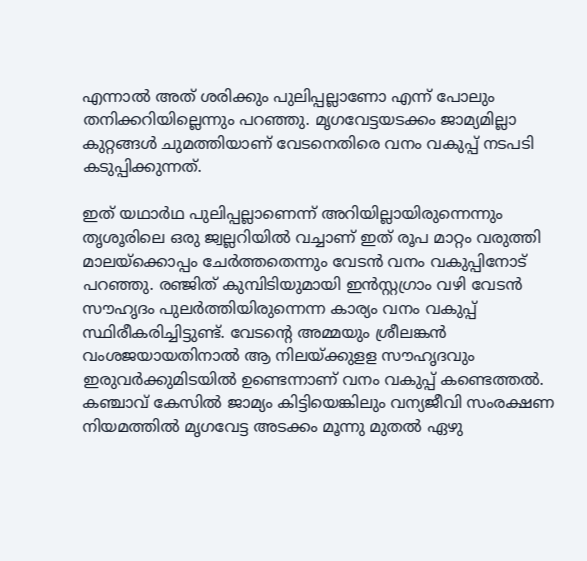എന്നാല്‍ അത് ശരിക്കും പുലിപ്പല്ലാണോ എന്ന് പോലും തനിക്കറിയില്ലെന്നും പറഞ്ഞു. മൃഗവേട്ടയടക്കം ജാമ്യമില്ലാ കുറ്റങ്ങള്‍ ചുമത്തിയാണ് വേടനെതിരെ വനം വകുപ്പ് നടപടി കടുപ്പിക്കുന്നത്.

ഇത് യഥാര്‍ഥ പുലിപ്പല്ലാണെന്ന് അറിയില്ലായിരുന്നെന്നും തൃശൂരിലെ ഒരു ജ്വല്ലറിയില്‍ വച്ചാണ് ഇത് രൂപ മാറ്റം വരുത്തി മാലയ്‌ക്കൊപ്പം ചേര്‍ത്തതെന്നും വേടന്‍ വനം വകുപ്പിനോട് പറഞ്ഞു. രഞ്ജിത് കുമ്പിടിയുമായി ഇന്‍സ്റ്റഗ്രാം വഴി വേടന്‍ സൗഹൃദം പുലര്‍ത്തിയിരുന്നെന്ന കാര്യം വനം വകുപ്പ് സ്ഥിരീകരിച്ചിട്ടുണ്ട്. വേടന്റെ അമ്മയും ശ്രീലങ്കന്‍ വംശജയായതിനാല്‍ ആ നിലയ്ക്കുളള സൗഹൃദവും ഇരുവര്‍ക്കുമിടയില്‍ ഉണ്ടെന്നാണ് വനം വകുപ്പ് കണ്ടെത്തല്‍. കഞ്ചാവ് കേസില്‍ ജാമ്യം കിട്ടിയെങ്കിലും വന്യജീവി സംരക്ഷണ നിയമത്തില്‍ മൃഗവേട്ട അടക്കം മൂന്നു മുതല്‍ ഏഴു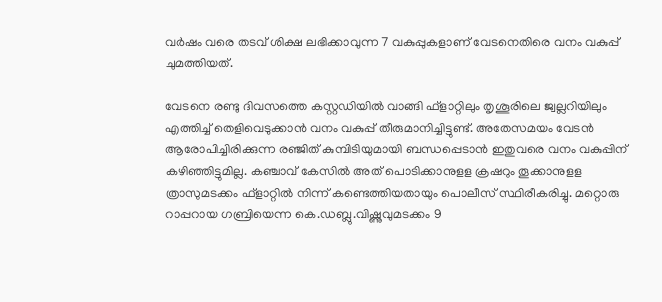വര്‍ഷം വരെ തടവ് ശിക്ഷ ലഭിക്കാവുന്ന 7 വകുപ്പുകളാണ് വേടനെതിരെ വനം വകുപ്പ് ചുമത്തിയത്.

വേടനെ രണ്ടു ദിവസത്തെ കസ്റ്റഡിയില്‍ വാങ്ങി ഫ്‌ളാറ്റിലും തൃശൂരിലെ ജ്വല്ലറിയിലും എത്തിച്ച് തെളിവെടുക്കാന്‍ വനം വകുപ്പ് തീരുമാനിച്ചിട്ടുണ്ട്. അതേസമയം വേടന്‍ ആരോപിച്ചിരിക്കുന്ന രഞ്ജിത് കുമ്പിടിയുമായി ബന്ധപ്പെടാന്‍ ഇതുവരെ വനം വകുപ്പിന് കഴിഞ്ഞിട്ടുമില്ല. കഞ്ചാവ് കേസില്‍ അത് പൊടിക്കാനുളള ക്രഷറും തൂക്കാനുളള ത്രാസുമടക്കം ഫ്‌ളാറ്റില്‍ നിന്ന് കണ്ടെത്തിയതായും പൊലീസ് സ്ഥിരീകരിച്ചു. മറ്റൊരു റാപ്പറായ ഗബ്രിയെന്ന കെ.ഡബ്ലു.വിഷ്ണുവുമടക്കം 9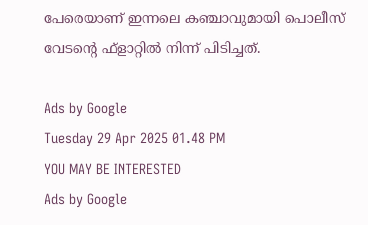പേരെയാണ് ഇന്നലെ കഞ്ചാവുമായി പൊലീസ് വേടന്റെ ഫ്‌ളാറ്റില്‍ നിന്ന് പിടിച്ചത്.

Ads by Google
Tuesday 29 Apr 2025 01.48 PM
YOU MAY BE INTERESTED
Ads by Google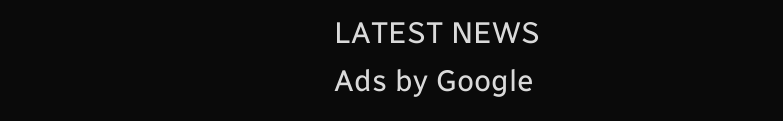LATEST NEWS
Ads by Google